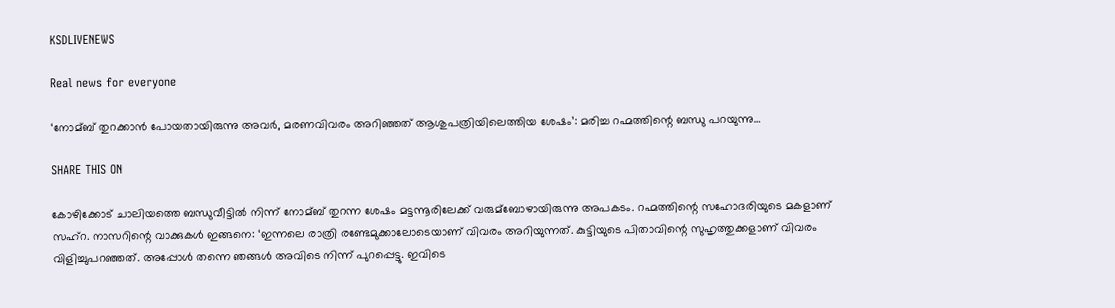KSDLIVENEWS

Real news for everyone

‘നോമ്ബ് തുറക്കാന്‍ പോയതായിരുന്നു അവര്‍, മരണവിവരം അറിഞ്ഞത് ആശുപത്രിയിലെത്തിയ ശേഷം’: മരിച്ച റഹ്മത്തിന്റെ ബന്ധു പറയുന്നു…

SHARE THIS ON

കോഴിക്കോട് ചാലിയത്തെ ബന്ധുവീട്ടില്‍ നിന്ന് നോമ്ബ് തുറന്ന ശേഷം മട്ടന്നൂരിലേക്ക് വരുമ്ബോഴായിരുന്നു അപകടം. റഹ്മത്തിന്റെ സഹോദരിയുടെ മകളാണ് സഹ്റ. നാസറിന്റെ വാക്കുകള്‍ ഇങ്ങനെ: ‘ഇന്നലെ രാത്രി രണ്ടേമുക്കാലോടെയാണ് വിവരം അറിയുന്നത്. കുട്ടിയുടെ പിതാവിന്റെ സുഹൃത്തുക്കളാണ് വിവരം വിളിച്ചുപറഞ്ഞത്. അപ്പോള്‍ തന്നെ ഞങ്ങള്‍ അവിടെ നിന്ന് പുറപ്പെട്ടു. ഇവിടെ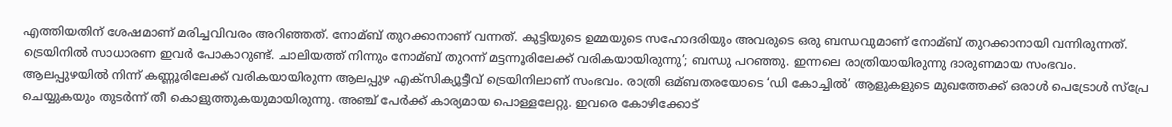എത്തിയതിന് ശേഷമാണ് മരിച്ചവിവരം അറിഞ്ഞത്. നോമ്ബ് തുറക്കാനാണ് വന്നത്. കുട്ടിയുടെ ഉമ്മയുടെ സഹോദരിയും അവരുടെ ഒരു ബന്ധവുമാണ് നോമ്ബ് തുറക്കാനായി വന്നിരുന്നത്. ട്രെയിനില്‍ സാധാരണ ഇവര്‍ പോകാറുണ്ട്. ചാലിയത്ത് നിന്നും നോമ്ബ് തുറന്ന് മട്ടന്നൂരിലേക്ക് വരികയായിരുന്നു’; ബന്ധു പറഞ്ഞു. ഇന്നലെ രാത്രിയായിരുന്നു ദാരുണമായ സംഭവം. ആലപ്പുഴയില്‍ നിന്ന് കണ്ണൂരിലേക്ക് വരികയായിരുന്ന ആലപ്പുഴ എക്‌സിക്യൂട്ടീവ് ട്രെയിനിലാണ് സംഭവം. രാത്രി ഒമ്ബതരയോടെ ‘ഡി കോച്ചില്‍’ ആളുകളുടെ മുഖത്തേക്ക് ഒരാള്‍ പെട്രോള്‍ സ്പ്രേ ചെയ്യുകയും തുടര്‍ന്ന് തീ കൊളുത്തുകയുമായിരുന്നു. അഞ്ച് പേര്‍ക്ക് കാര്യമായ പൊള്ളലേറ്റു. ഇവരെ കോഴിക്കോട്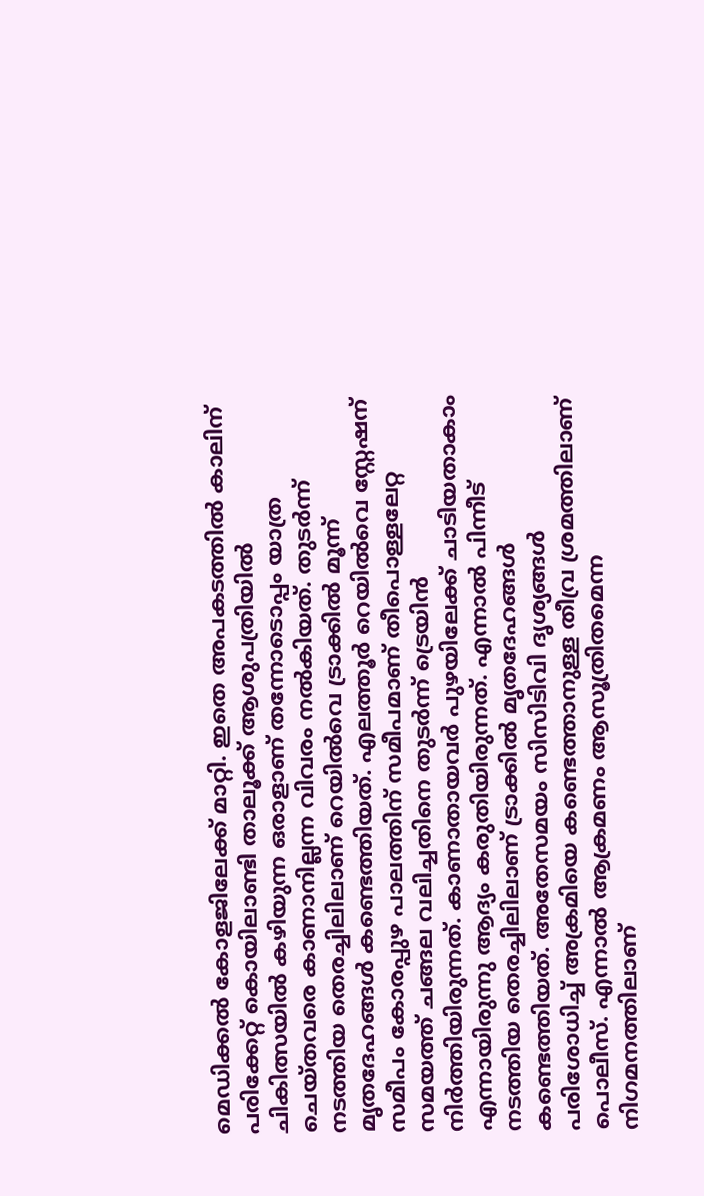മെഡിക്കല്‍ കോളജിലേക്ക് മാറ്റി. ഇതെ അപകടത്തില്‍ കാലിന് പരിക്കേറ്റ് കൊയിലാണ്ടി താലൂക്ക് ആശുപത്രിയില്‍ ചികിത്സയില്‍ കഴിയുന്ന ഒരാളാണ് തന്നോടൊപ്പം യാത്ര ചെയ്തവരെ കാണാനില്ലന്ന വിവരം നല്‍കിയത്. തുടര്‍ന്ന് നടത്തിയ തെരച്ചിലിലാണ് റെയില്‍വെ ട്രാക്കില്‍ മൂന്ന് മൃതദേഹങ്ങള്‍ കണ്ടെത്തിയത്. എലത്തൂര്‍ റെയില്‍വെ സ്റ്റേഷന് സമീപം കോരപ്പുഴ പാലത്തിന് സമീപമാണ് തീപൊള്ളലേറ്റ സമയത്ത് ചങ്ങല വലിച്ചതിനെ തുടര്‍ന്ന് ട്രെയിന്‍ നിര്‍ത്തിയിരുന്നത്. കാണാതായവര്‍ പുഴയിലേക്ക് ചാടിയതാകാം എന്നായിരുന്നു ആദ്യം കരുതിയിരുന്നത്. എന്നാല്‍ പിന്നീട് നടത്തിയ തെരച്ചിലിലാണ് ട്രാക്കില്‍ മൃതദേഹങ്ങള്‍ കണ്ടെത്തിയത്. അതേസമയം സിസിടിവി ദൃശ്യങ്ങള്‍ പരിശോധിച്ച്‌ അക്രമിയെ കണ്ടെത്താനുള്ള തീവ്ര ശ്രമത്തിലാണ് പൊലീസ്. എന്നാല്‍ ആക്രമണം ആസൂത്രിതമെന്ന നിഗമനത്തിലാണ്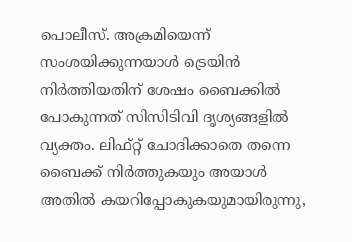പൊലീസ്. അക്രമിയെന്ന് സംശയിക്കുന്നയാള്‍ ട്രെയിന്‍ നിര്‍ത്തിയതിന് ശേഷം ബൈക്കില്‍ പോകുന്നത് സിസിടിവി ദൃശ്യങ്ങളില്‍ വ്യക്തം. ലിഫ്റ്റ് ചോദിക്കാതെ തന്നെ ബൈക്ക് നിര്‍ത്തുകയും അയാള്‍ അതില്‍ കയറിപ്പോകുകയുമായിരുന്നു,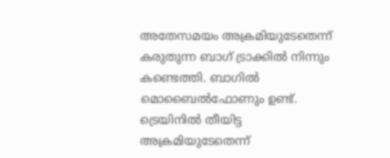അതേസമയം അക്രമിയുടേതെന്ന് കരുതുന്ന ബാഗ് ട്രാക്കില്‍ നിന്നും കണ്ടെത്തി. ബാഗില്‍ മൊബൈല്‍ഫോണും ഉണ്ട്. ട്രെയിനില്‍ തീയിട്ട അക്രമിയുടേതെന്ന്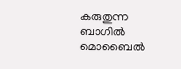കരുതുന്ന ബാഗില്‍ മൊബൈല്‍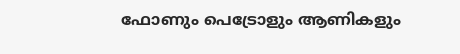ഫോണും പെട്രോളും ആണികളും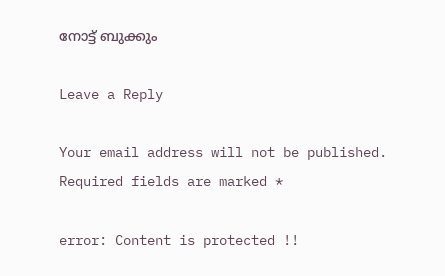നോട്ട് ബുക്കും

Leave a Reply

Your email address will not be published. Required fields are marked *

error: Content is protected !!